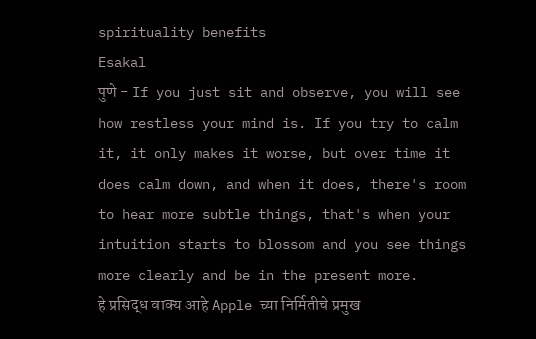spirituality benefits
Esakal
पुणे - If you just sit and observe, you will see how restless your mind is. If you try to calm it, it only makes it worse, but over time it does calm down, and when it does, there's room to hear more subtle things, that's when your intuition starts to blossom and you see things more clearly and be in the present more.
हे प्रसिद्ध वाक्य आहे Apple च्या निर्मितीचे प्रमुख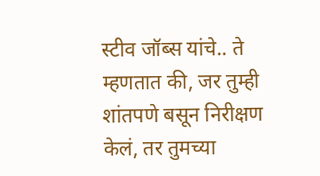स्टीव जॉब्स यांचे.. ते म्हणतात की, जर तुम्ही शांतपणे बसून निरीक्षण केलं, तर तुमच्या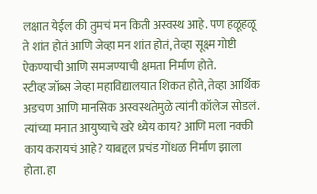लक्षात येईल की तुमचं मन किती अस्वस्थ आहे. पण हळूहळू ते शांत होतं आणि जेव्हा मन शांत होतं, तेव्हा सूक्ष्म गोष्टी ऐकण्याची आणि समजण्याची क्षमता निर्माण होते.
स्टीव्ह जॉब्स जेव्हा महाविद्यालयात शिकत होते, तेव्हा आर्थिक अडचण आणि मानसिक अस्वस्थतेमुळे त्यांनी कॉलेज सोडलं. त्यांच्या मनात आयुष्याचे खरे ध्येय काय? आणि मला नक्की काय करायचं आहे? याबद्दल प्रचंड गोंधळ निर्माण झाला होता. हा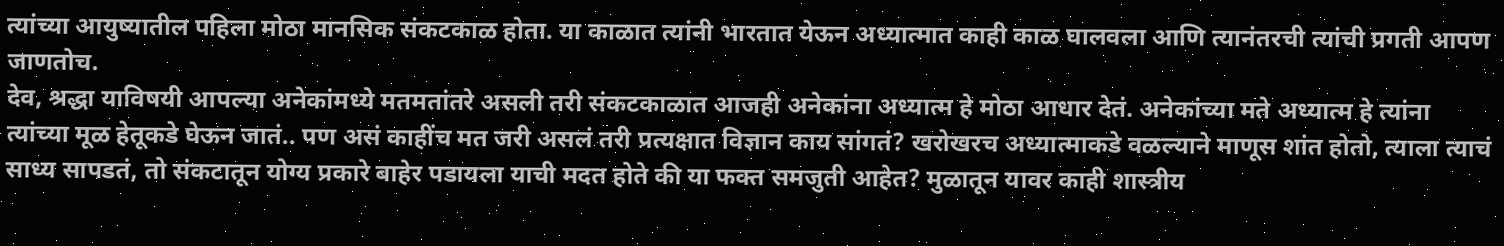त्यांच्या आयुष्यातील पहिला मोठा मानसिक संकटकाळ होता. या काळात त्यांनी भारतात येऊन अध्यात्मात काही काळ घालवला आणि त्यानंतरची त्यांची प्रगती आपण जाणतोच.
देव, श्रद्धा याविषयी आपल्या अनेकांमध्ये मतमतांतरे असली तरी संकटकाळात आजही अनेकांना अध्यात्म हे मोठा आधार देतं. अनेकांच्या मते अध्यात्म हे त्यांना त्यांच्या मूळ हेतूकडे घेऊन जातं.. पण असं काहींच मत जरी असलं तरी प्रत्यक्षात विज्ञान काय सांगतं? खरोखरच अध्यात्माकडे वळल्याने माणूस शांत होतो, त्याला त्याचं साध्य सापडतं, तो संकटातून योग्य प्रकारे बाहेर पडायला याची मदत होते की या फक्त समजुती आहेत? मुळातून यावर काही शास्त्रीय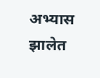अभ्यास झालेत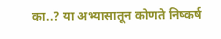का..? या अभ्यासातून कोणते निष्कर्ष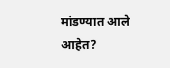मांडण्यात आले आहेत?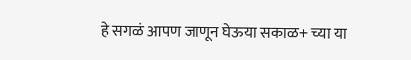हे सगळं आपण जाणून घेऊया सकाळ+ च्या या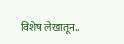विशेष लेखातून..